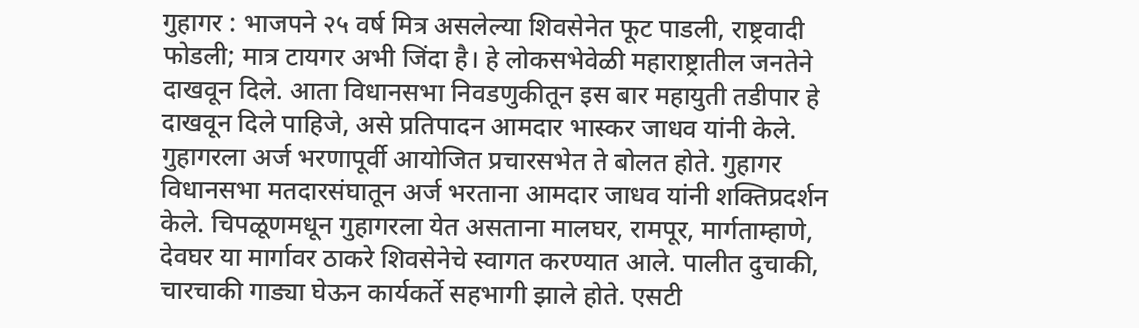गुहागर : भाजपने २५ वर्ष मित्र असलेल्या शिवसेनेत फूट पाडली, राष्ट्रवादी फोडली; मात्र टायगर अभी जिंदा है। हे लोकसभेवेळी महाराष्ट्रातील जनतेने दाखवून दिले. आता विधानसभा निवडणुकीतून इस बार महायुती तडीपार हे दाखवून दिले पाहिजे, असे प्रतिपादन आमदार भास्कर जाधव यांनी केले.
गुहागरला अर्ज भरणापूर्वी आयोजित प्रचारसभेत ते बोलत होते. गुहागर विधानसभा मतदारसंघातून अर्ज भरताना आमदार जाधव यांनी शक्तिप्रदर्शन केले. चिपळूणमधून गुहागरला येत असताना मालघर, रामपूर, मार्गताम्हाणे, देवघर या मार्गावर ठाकरे शिवसेनेचे स्वागत करण्यात आले. पालीत दुचाकी, चारचाकी गाड्या घेऊन कार्यकर्ते सहभागी झाले होते. एसटी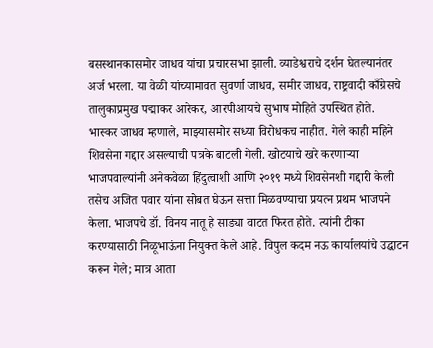बसस्थानकासमोर जाधव यांचा प्रचारसभा झाली. व्याडेश्वराचे दर्शन घेतल्यानंतर अर्ज भरला. या वेळी यांच्यामावत सुवर्णा जाधव, समीर जाधव, राष्ट्रवादी काँग्रेसचे तालुकाप्रमुख पद्माकर आरेकर, आरपीआयचे सुभाष मोहिते उपस्थित होते.
भास्कर जाधव म्हणाले, माझ्यासमोर सध्या विरोधकच नाहीत. गेले काही महिने शिवसेना गद्दार असल्याची पत्रके बाटली गेली. खोटयाचे खरे करणाऱ्या भाजपवाल्यांनी अनेकवेळा हिंदुत्वाशी आणि २०१९ मध्ये शिवसेनशी गद्दारी केली तसेच अजित पवार यांना सोबत घेऊन सत्ता मिळवण्याचा प्रयत्न प्रथम भाजपने केला. भाजपचे डॉ. विनय नातू हे साड्या वाटत फिरत होते. त्यांनी टीका करण्यासाठी निळूभाऊंना नियुक्त केले आहे. विपुल कदम नऊ कार्यालयांचे उद्घाटन करून गेले; मात्र आता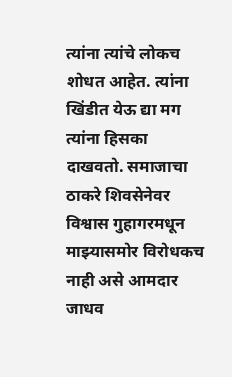त्यांना त्यांचे लोकच शोधत आहेत. त्यांना खिंडीत येऊ द्या मग त्यांना हिसका दाखवतो. समाजाचा ठाकरे शिवसेनेवर विश्वास गुहागरमधून माझ्यासमोर विरोधकच नाही असे आमदार जाधव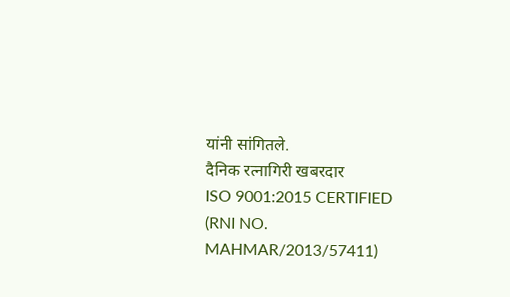यांनी सांगितले.
दैनिक रत्नागिरी खबरदार
ISO 9001:2015 CERTIFIED
(RNI NO. MAHMAR/2013/57411)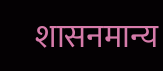शासनमान्य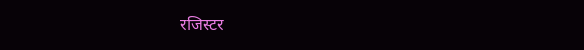रजिस्टर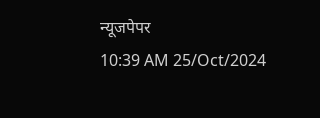न्यूजपेपर
10:39 AM 25/Oct/2024